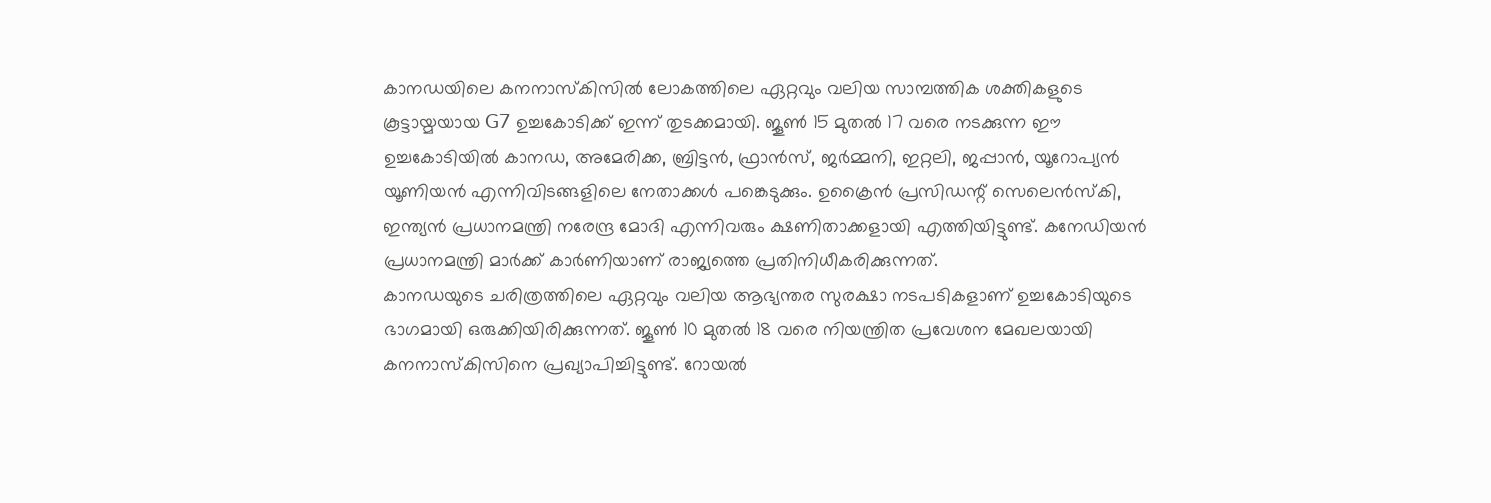കാനഡയിലെ കനനാസ്കിസിൽ ലോകത്തിലെ ഏറ്റവും വലിയ സാമ്പത്തിക ശക്തികളുടെ കൂട്ടായ്മയായ G7 ഉച്ചകോടിക്ക് ഇന്ന് തുടക്കമായി. ജൂൺ 15 മുതൽ 17 വരെ നടക്കുന്ന ഈ ഉച്ചകോടിയിൽ കാനഡ, അമേരിക്ക, ബ്രിട്ടൻ, ഫ്രാൻസ്, ജർമ്മനി, ഇറ്റലി, ജപ്പാൻ, യൂറോപ്യൻ യൂണിയൻ എന്നിവിടങ്ങളിലെ നേതാക്കൾ പങ്കെടുക്കും. ഉക്രൈൻ പ്രസിഡന്റ് സെലെൻസ്കി, ഇന്ത്യൻ പ്രധാനമന്ത്രി നരേന്ദ്ര മോദി എന്നിവരും ക്ഷണിതാക്കളായി എത്തിയിട്ടുണ്ട്. കനേഡിയൻ പ്രധാനമന്ത്രി മാർക്ക് കാർണിയാണ് രാജ്യത്തെ പ്രതിനിധീകരിക്കുന്നത്.
കാനഡയുടെ ചരിത്രത്തിലെ ഏറ്റവും വലിയ ആഭ്യന്തര സുരക്ഷാ നടപടികളാണ് ഉച്ചകോടിയുടെ ഭാഗമായി ഒരുക്കിയിരിക്കുന്നത്. ജൂൺ 10 മുതൽ 18 വരെ നിയന്ത്രിത പ്രവേശന മേഖലയായി കനനാസ്കിസിനെ പ്രഖ്യാപിച്ചിട്ടുണ്ട്. റോയൽ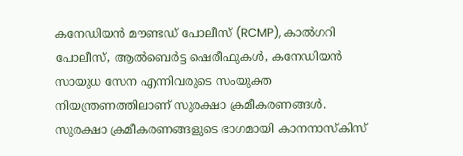കനേഡിയൻ മൗണ്ടഡ് പോലീസ് (RCMP), കാൽഗറി പോലീസ്, ആൽബെർട്ട ഷെരീഫുകൾ, കനേഡിയൻ സായുധ സേന എന്നിവരുടെ സംയുക്ത നിയന്ത്രണത്തിലാണ് സുരക്ഷാ ക്രമീകരണങ്ങൾ.
സുരക്ഷാ ക്രമീകരണങ്ങളുടെ ഭാഗമായി കാനനാസ്കിസ്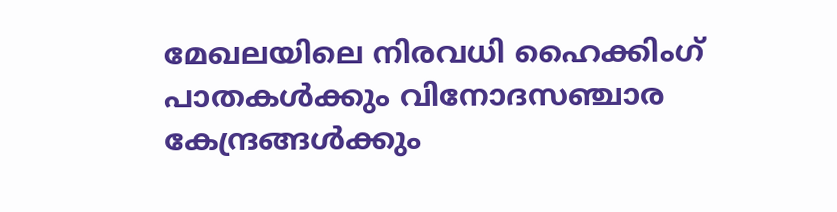മേഖലയിലെ നിരവധി ഹൈക്കിംഗ് പാതകൾക്കും വിനോദസഞ്ചാര കേന്ദ്രങ്ങൾക്കും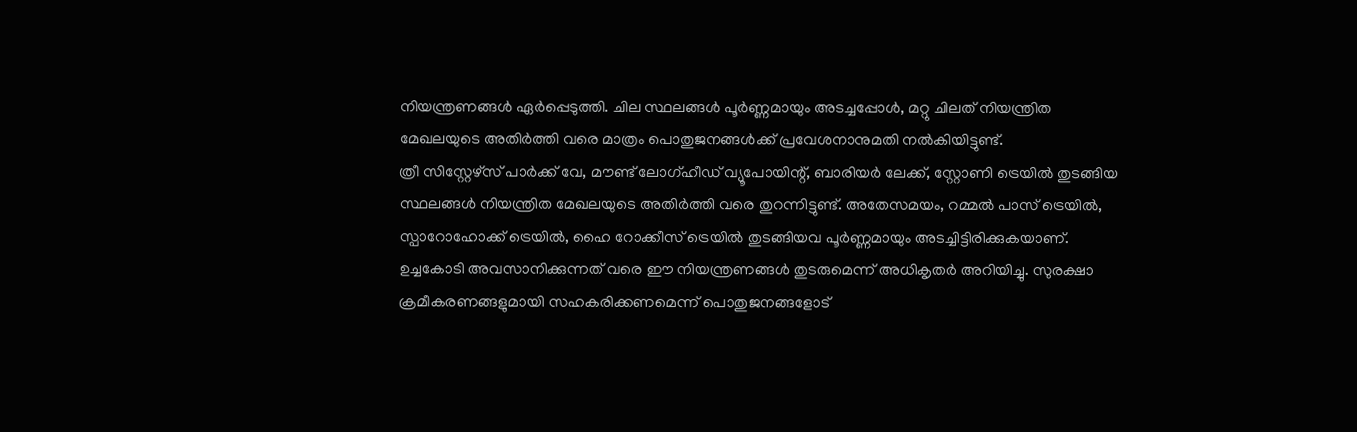നിയന്ത്രണങ്ങൾ ഏർപ്പെടുത്തി. ചില സ്ഥലങ്ങൾ പൂർണ്ണമായും അടച്ചപ്പോൾ, മറ്റു ചിലത് നിയന്ത്രിത മേഖലയുടെ അതിർത്തി വരെ മാത്രം പൊതുജനങ്ങൾക്ക് പ്രവേശനാനുമതി നൽകിയിട്ടുണ്ട്.
ത്രീ സിസ്റ്റേഴ്സ് പാർക്ക് വേ, മൗണ്ട് ലോഗ്ഹീഡ് വ്യൂപോയിന്റ്, ബാരിയർ ലേക്ക്, സ്റ്റോണി ട്രെയിൽ തുടങ്ങിയ സ്ഥലങ്ങൾ നിയന്ത്രിത മേഖലയുടെ അതിർത്തി വരെ തുറന്നിട്ടുണ്ട്. അതേസമയം, റമ്മൽ പാസ് ട്രെയിൽ, സ്പാറോഹോക്ക് ട്രെയിൽ, ഹൈ റോക്കീസ് ട്രെയിൽ തുടങ്ങിയവ പൂർണ്ണമായും അടച്ചിട്ടിരിക്കുകയാണ്. ഉച്ചകോടി അവസാനിക്കുന്നത് വരെ ഈ നിയന്ത്രണങ്ങൾ തുടരുമെന്ന് അധികൃതർ അറിയിച്ചു. സുരക്ഷാ ക്രമീകരണങ്ങളുമായി സഹകരിക്കണമെന്ന് പൊതുജനങ്ങളോട്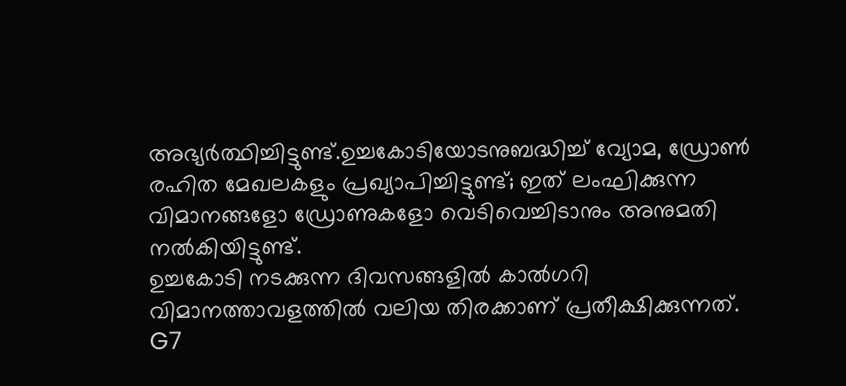അഭ്യർത്ഥിച്ചിട്ടുണ്ട്.ഉച്ചകോടിയോടനുബദ്ധിച്ച് വ്യോമ, ഡ്രോൺ രഹിത മേഖലകളും പ്രഖ്യാപിച്ചിട്ടുണ്ട്; ഇത് ലംഘിക്കുന്ന വിമാനങ്ങളോ ഡ്രോണുകളോ വെടിവെച്ചിടാനും അനുമതി നൽകിയിട്ടുണ്ട്.
ഉച്ചകോടി നടക്കുന്ന ദിവസങ്ങളിൽ കാൽഗറി വിമാനത്താവളത്തിൽ വലിയ തിരക്കാണ് പ്രതീക്ഷിക്കുന്നത്. G7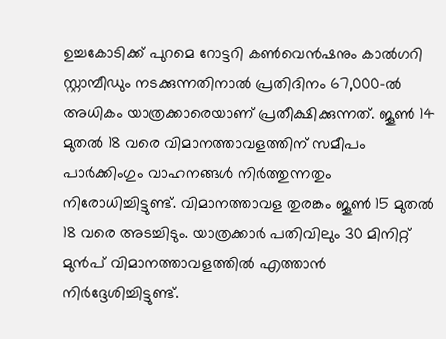ഉച്ചകോടിക്ക് പുറമെ റോട്ടറി കൺവെൻഷനും കാൽഗറി സ്റ്റാമ്പീഡും നടക്കുന്നതിനാൽ പ്രതിദിനം 67,000-ൽ അധികം യാത്രക്കാരെയാണ് പ്രതീക്ഷിക്കുന്നത്. ജൂൺ 14 മുതൽ 18 വരെ വിമാനത്താവളത്തിന് സമീപം പാർക്കിംഗും വാഹനങ്ങൾ നിർത്തുന്നതും നിരോധിച്ചിട്ടുണ്ട്. വിമാനത്താവള തുരങ്കം ജൂൺ 15 മുതൽ 18 വരെ അടച്ചിടും. യാത്രക്കാർ പതിവിലും 30 മിനിറ്റ് മുൻപ് വിമാനത്താവളത്തിൽ എത്താൻ നിർദ്ദേശിച്ചിട്ടുണ്ട്.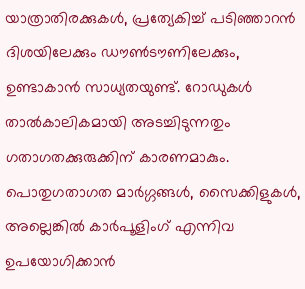യാത്രാതിരക്കുകൾ, പ്രത്യേകിച്ച് പടിഞ്ഞാറൻ ദിശയിലേക്കും ഡൗൺടൗണിലേക്കും, ഉണ്ടാകാൻ സാധ്യതയുണ്ട്. റോഡുകൾ താൽകാലികമായി അടച്ചിടുന്നതും ഗതാഗതക്കുരുക്കിന് കാരണമാകും. പൊതുഗതാഗത മാർഗ്ഗങ്ങൾ, സൈക്കിളുകൾ, അല്ലെങ്കിൽ കാർപൂളിംഗ് എന്നിവ ഉപയോഗിക്കാൻ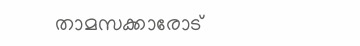താമസക്കാരോട്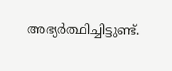അഭ്യർത്ഥിച്ചിട്ടുണ്ട്.